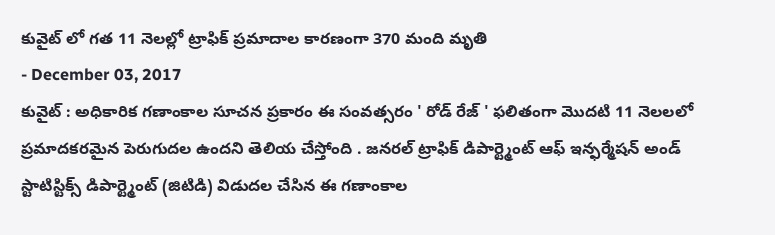కువైట్ లో గత 11 నెలల్లో ట్రాఫిక్ ప్రమాదాల కారణంగా 370 మంది మృతి
- December 03, 2017
కువైట్ : అధికారిక గణాంకాల సూచన ప్రకారం ఈ సంవత్సరం ' రోడ్ రేజ్ ' ఫలితంగా మొదటి 11 నెలలలో ప్రమాదకరమైన పెరుగుదల ఉందని తెలియ చేస్తోంది . జనరల్ ట్రాఫిక్ డిపార్ట్మెంట్ ఆఫ్ ఇన్ఫర్మేషన్ అండ్ స్టాటిస్టిక్స్ డిపార్ట్మెంట్ (జిటిడి) విడుదల చేసిన ఈ గణాంకాల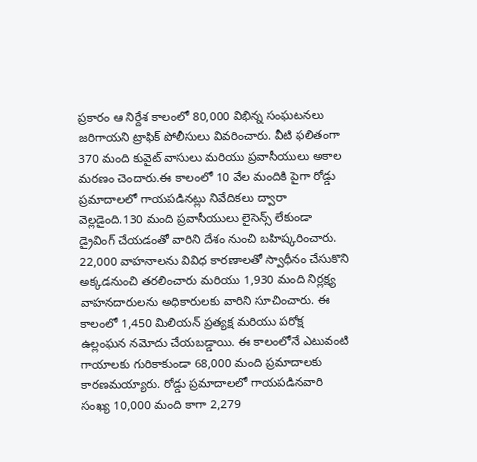ప్రకారం ఆ నిర్దేశ కాలంలో 80,000 విభిన్న సంఘటనలు జరిగాయని ట్రాఫిక్ పోలీసులు వివరించారు. వీటి ఫలితంగా 370 మంది కువైట్ వాసులు మరియు ప్రవాసీయులు అకాల మరణం చెందారు.ఈ కాలంలో 10 వేల మందికి పైగా రోడ్డు ప్రమాదాలలో గాయపడినట్లు నివేదికలు ద్వారా వెల్లడైంది.130 మంది ప్రవాసీయులు లైసెన్స్ లేకుండా డ్రైవింగ్ చేయడంతో వారిని దేశం నుంచి బహిష్కరించారు. 22,000 వాహనాలను వివిధ కారణాలతో స్వాధీనం చేసుకొని అక్కడనుంచి తరలించారు మరియు 1,930 మంది నిర్లక్ష్య వాహనదారులను అధికారులకు వారిని సూచించారు. ఈ కాలంలో 1,450 మిలియన్ ప్రత్యక్ష మరియు పరోక్ష ఉల్లంఘన నమోదు చేయబడ్డాయి. ఈ కాలంలోనే ఎటువంటి గాయాలకు గురికాకుండా 68,000 మంది ప్రమాదాలకు కారణమయ్యారు. రోడ్డు ప్రమాదాలలో గాయపడినవారి సంఖ్య 10,000 మంది కాగా 2,279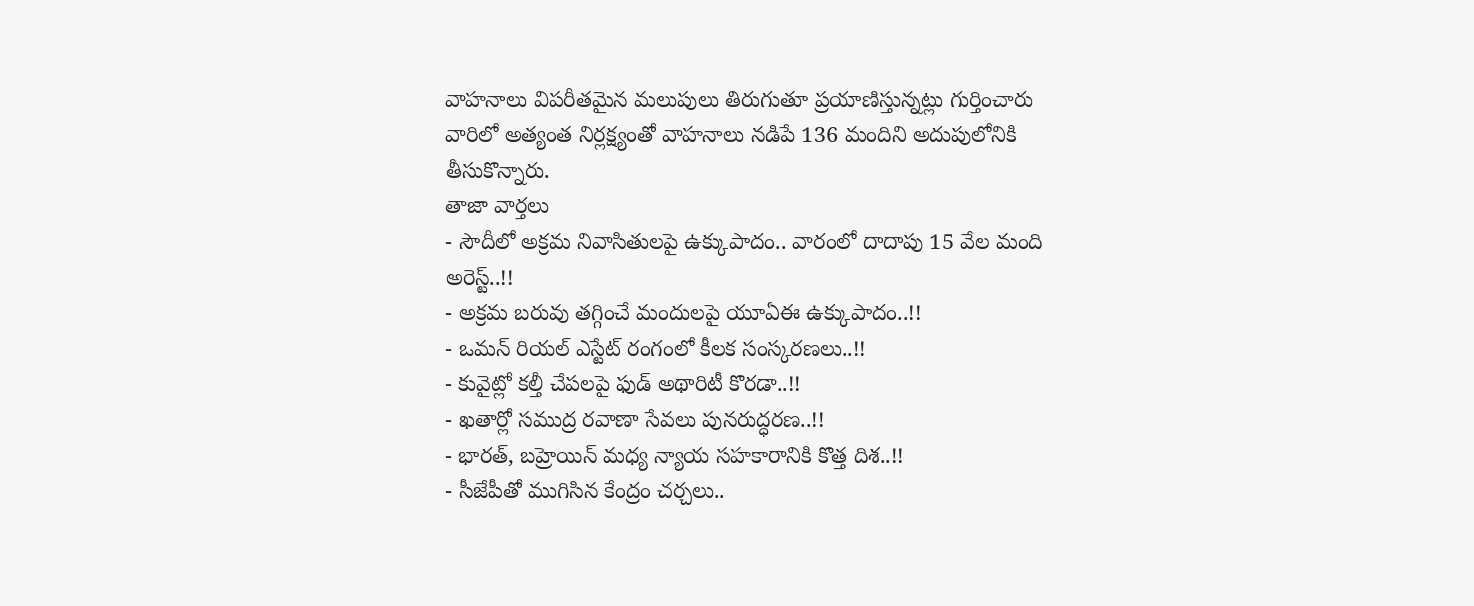వాహనాలు విపరీతమైన మలుపులు తిరుగుతూ ప్రయాణిస్తున్నట్లు గుర్తించారు వారిలో అత్యంత నిర్లక్ష్యంతో వాహనాలు నడిపే 136 మందిని అదుపులోనికి తీసుకొన్నారు.
తాజా వార్తలు
- సౌదీలో అక్రమ నివాసితులపై ఉక్కుపాదం.. వారంలో దాదాపు 15 వేల మంది అరెస్ట్..!!
- అక్రమ బరువు తగ్గించే మందులపై యూఏఈ ఉక్కుపాదం..!!
- ఒమన్ రియల్ ఎస్టేట్ రంగంలో కీలక సంస్కరణలు..!!
- కువైట్లో కల్తీ చేపలపై ఫుడ్ అథారిటీ కొరడా..!!
- ఖతార్లో సముద్ర రవాణా సేవలు పునరుద్ధరణ..!!
- భారత్, బహ్రెయిన్ మధ్య న్యాయ సహకారానికి కొత్త దిశ..!!
- సీజేపీతో ముగిసిన కేంద్రం చర్చలు..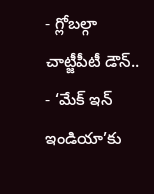- గ్లోబల్గా చాట్జీపీటీ డౌన్..
- ‘మేక్ ఇన్ ఇండియా’కు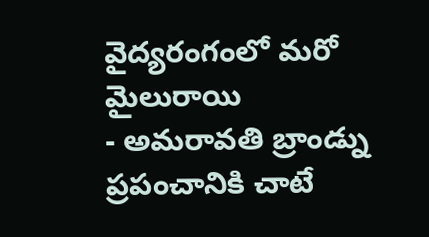వైద్యరంగంలో మరో మైలురాయి
- అమరావతి బ్రాండ్ను ప్రపంచానికి చాటే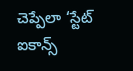చెప్పేలా ‘స్టేట్ ఐకాన్స్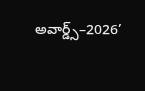అవార్డ్స్–2026’